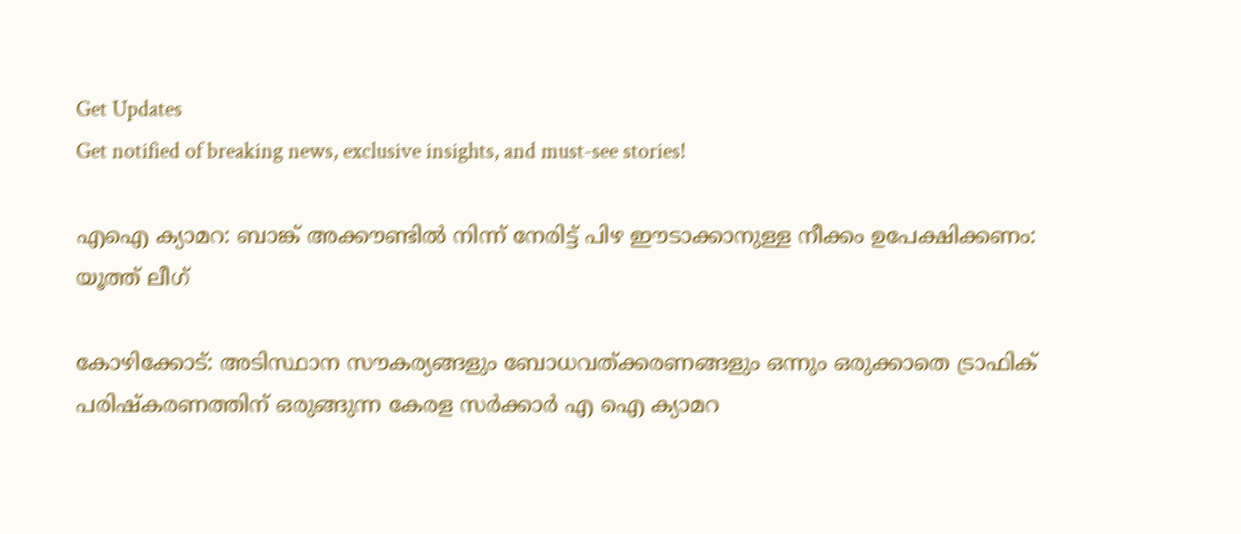Get Updates
Get notified of breaking news, exclusive insights, and must-see stories!

എഐ ക്യാമറ: ബാങ്ക് അക്കൗണ്ടിൽ നിന്ന് നേരിട്ട് പിഴ ഈടാക്കാനുള്ള നീക്കം ഉപേക്ഷിക്കണം: യൂത്ത് ലീഗ്

കോഴിക്കോട്: അടിസ്ഥാന സൗകര്യങ്ങളും ബോധവത്ക്കരണങ്ങളും ഒന്നും ഒരുക്കാതെ ട്രാഫിക് പരിഷ്കരണത്തിന് ഒരുങ്ങുന്ന കേരള സർക്കാർ എ ഐ ക്യാമറ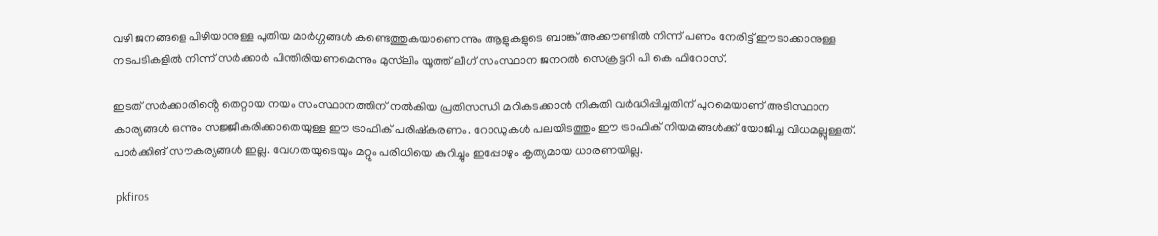വഴി ജനങ്ങളെ പിഴിയാനുള്ള പുതിയ മാർഗ്ഗങ്ങൾ കണ്ടെത്തുകയാണെന്നും ആളുകളുടെ ബാങ്ക് അക്കൗണ്ടിൽ നിന്ന് പണം നേരിട്ട് ഈടാക്കാനുള്ള നടപടികളിൽ നിന്ന് സർക്കാർ പിന്തിരിയണമെന്നും മുസ്‌ലിം യൂത്ത് ലീഗ് സംസ്ഥാന ജനറൽ സെക്രട്ടറി പി കെ ഫിറോസ്.

ഇടത് സർക്കാരിൻ്റെ തെറ്റായ നയം സംസ്ഥാനത്തിന് നൽകിയ പ്രതിസന്ധി മറികടക്കാൻ നികുതി വർദ്ധിപ്പിച്ചതിന് പുറമെയാണ് അടിസ്ഥാന കാര്യങ്ങൾ ഒന്നും സജ്ജീകരിക്കാതെയുള്ള ഈ ട്രാഫിക് പരിഷ്കരണം. റോഡുകൾ പലയിടത്തും ഈ ട്രാഫിക് നിയമങ്ങൾക്ക് യോജിച്ച വിധമല്ലുള്ളത്. പാർക്കിങ് സൗകര്യങ്ങൾ ഇല്ല. വേഗതയുടെയും മറ്റും പരിധിയെ കുറിച്ചും ഇപ്പോഴും കൃത്യമായ ധാരണയില്ല.

 pkfiros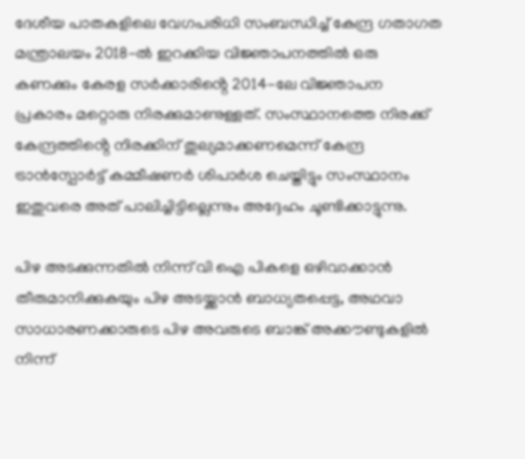ദേശീയ പാതകളിലെ വേഗപരിധി സംബന്ധിച്ച് കേന്ദ്ര ഗതാഗത മന്ത്രാലയം 2018-ൽ ഇറക്കിയ വിജ്ഞാപനത്തിൽ ഒരു കണക്കും കേരള സർക്കാരിൻ്റെ 2014-ലേ വിജ്ഞാപന പ്രകാരം മറ്റൊരു നിരക്കുമാണുള്ളത്. സംസ്ഥാനത്തെ നിരക്ക് കേന്ദ്രത്തിൻ്റെ നിരക്കിന് തുല്യമാക്കണമെന്ന് കേന്ദ്ര ട്രാൻസ്പോർട്ട് കമ്മീഷണർ ശിപാർശ ചെയ്തിട്ടും സംസ്ഥാനം ഇതുവരെ അത് പാലിച്ചിട്ടില്ലെന്നും അദ്ദേഹം ചൂണ്ടിക്കാട്ടുന്നു.

പിഴ അടക്കുന്നതിൽ നിന്ന് വി ഐ പികളെ ഒഴിവാക്കാൻ തീരുമാനിക്കുകയും പിഴ അടയ്ക്കാൻ ബാധ്യതപ്പെട്ട, അഥവാ സാധാരണക്കാരുടെ പിഴ അവരുടെ ബാങ്ക് അക്കൗണ്ടുകളിൽ നിന്ന്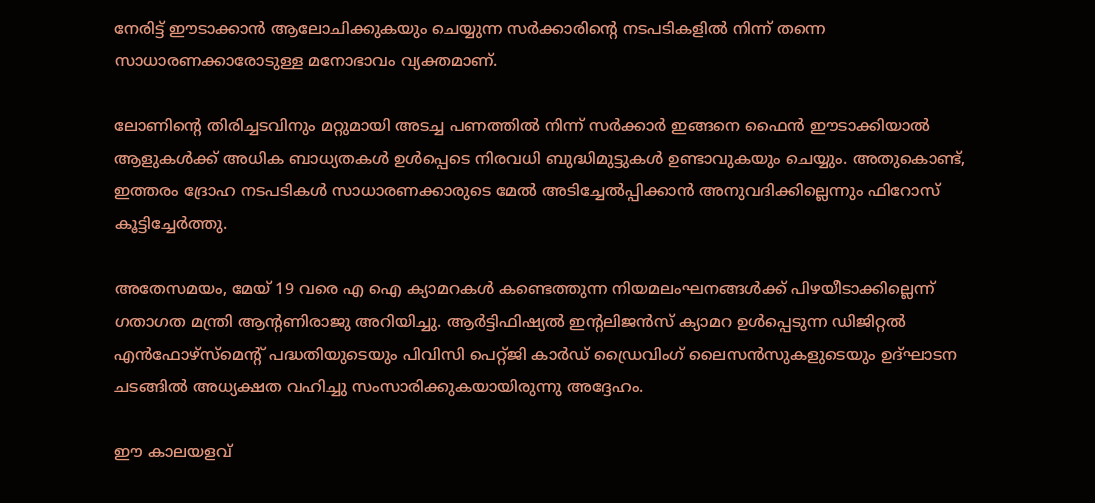നേരിട്ട് ഈടാക്കാൻ ആലോചിക്കുകയും ചെയ്യുന്ന സർക്കാരിൻ്റെ നടപടികളിൽ നിന്ന് തന്നെ സാധാരണക്കാരോടുള്ള മനോഭാവം വ്യക്തമാണ്.

ലോണിൻ്റെ തിരിച്ചടവിനും മറ്റുമായി അടച്ച പണത്തിൽ നിന്ന് സർക്കാർ ഇങ്ങനെ ഫൈൻ ഈടാക്കിയാൽ ആളുകൾക്ക് അധിക ബാധ്യതകൾ ഉൾപ്പെടെ നിരവധി ബുദ്ധിമുട്ടുകൾ ഉണ്ടാവുകയും ചെയ്യും. അതുകൊണ്ട്, ഇത്തരം ദ്രോഹ നടപടികൾ സാധാരണക്കാരുടെ മേൽ അടിച്ചേൽപ്പിക്കാൻ അനുവദിക്കില്ലെന്നും ഫിറോസ് കൂട്ടിച്ചേർത്തു.

അതേസമയം, മേയ് 19 വരെ എ ഐ ക്യാമറകൾ കണ്ടെത്തുന്ന നിയമലംഘനങ്ങൾക്ക് പിഴയീടാക്കില്ലെന്ന് ഗതാഗത മന്ത്രി ആന്റണിരാജു അറിയിച്ചു. ആർട്ടിഫിഷ്യൽ ഇന്റലിജൻസ് ക്യാമറ ഉൾപ്പെടുന്ന ഡിജിറ്റൽ എൻഫോഴ്സ്മെന്റ് പദ്ധതിയുടെയും പിവിസി പെറ്റ്ജി കാർഡ് ഡ്രൈവിംഗ് ലൈസൻസുകളുടെയും ഉദ്ഘാടന ചടങ്ങിൽ അധ്യക്ഷത വഹിച്ചു സംസാരിക്കുകയായിരുന്നു അദ്ദേഹം.

ഈ കാലയളവ്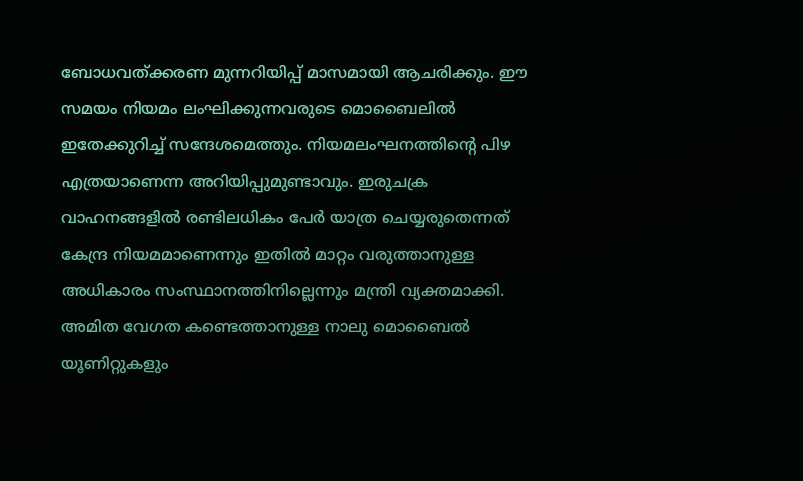ബോധവത്ക്കരണ മുന്നറിയിപ്പ് മാസമായി ആചരിക്കും. ഈ സമയം നിയമം ലംഘിക്കുന്നവരുടെ മൊബൈലിൽ ഇതേക്കുറിച്ച് സന്ദേശമെത്തും. നിയമലംഘനത്തിന്റെ പിഴ എത്രയാണെന്ന അറിയിപ്പുമുണ്ടാവും. ഇരുചക്ര വാഹനങ്ങളിൽ രണ്ടിലധികം പേർ യാത്ര ചെയ്യരുതെന്നത് കേന്ദ്ര നിയമമാണെന്നും ഇതിൽ മാറ്റം വരുത്താനുള്ള അധികാരം സംസ്ഥാനത്തിനില്ലെന്നും മന്ത്രി വ്യക്തമാക്കി. അമിത വേഗത കണ്ടെത്താനുള്ള നാലു മൊബൈൽ യൂണിറ്റുകളും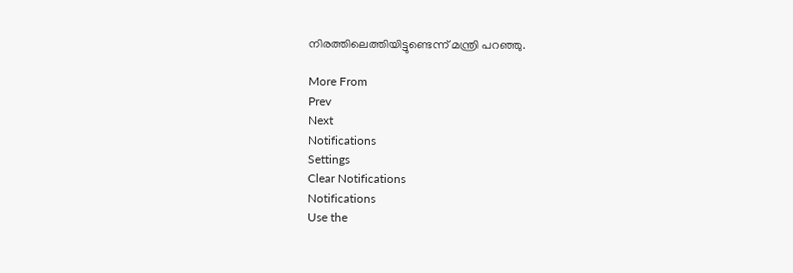നിരത്തിലെത്തിയിട്ടുണ്ടെന്ന് മന്ത്രി പറഞ്ഞു.

More From
Prev
Next
Notifications
Settings
Clear Notifications
Notifications
Use the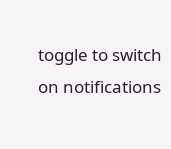toggle to switch on notifications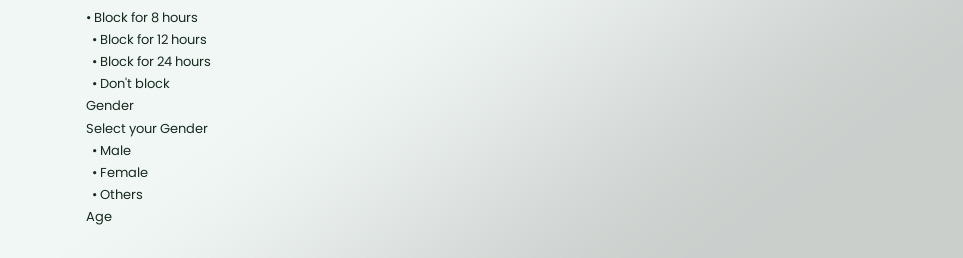• Block for 8 hours
  • Block for 12 hours
  • Block for 24 hours
  • Don't block
Gender
Select your Gender
  • Male
  • Female
  • Others
Age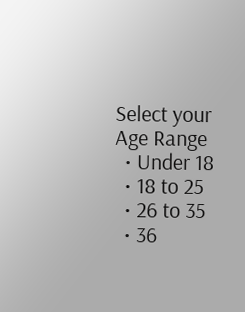Select your Age Range
  • Under 18
  • 18 to 25
  • 26 to 35
  • 36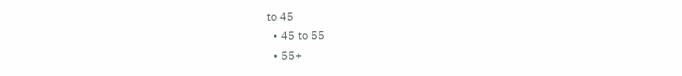to 45
  • 45 to 55
  • 55+